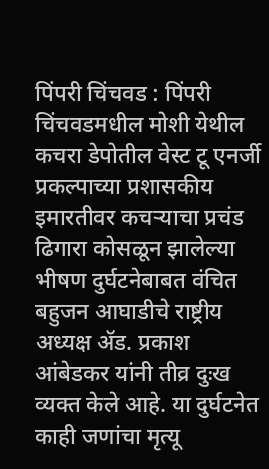पिंपरी चिंचवड : पिंपरी चिंचवडमधील मोशी येथील कचरा डेपोतील वेस्ट टू एनर्जी प्रकल्पाच्या प्रशासकीय इमारतीवर कचऱ्याचा प्रचंड ढिगारा कोसळून झालेल्या भीषण दुर्घटनेबाबत वंचित बहुजन आघाडीचे राष्ट्रीय अध्यक्ष ॲड. प्रकाश आंबेडकर यांनी तीव्र दुःख व्यक्त केले आहे. या दुर्घटनेत काही जणांचा मृत्यू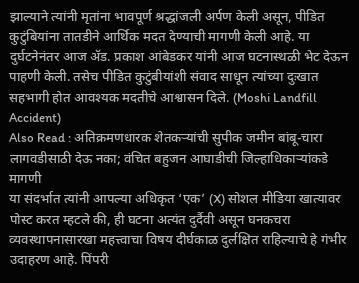झाल्याने त्यांनी मृतांना भावपूर्ण श्रद्धांजली अर्पण केली असून, पीडित कुटुंबियांना तातडीने आर्थिक मदत देण्याची मागणी केली आहे. या दुर्घटनेनंतर आज ॲड. प्रकाश आंबेडकर यांनी आज घटनास्थळी भेट देऊन पाहणी केली. तसेच पीडित कुटुंबीयांशी संवाद साधून त्यांच्या दुःखात सहभागी होत आवश्यक मदतीचे आश्वासन दिले. (Moshi Landfill Accident)
Also Read : अतिक्रमणधारक शेतकऱ्यांची सुपीक जमीन बांबू-चारा लागवडीसाठी देऊ नका; वंचित बहुजन आघाडीची जिल्हाधिकाऱ्यांकडे मागणी
या संदर्भात त्यांनी आपल्या अधिकृत ‘एक’ (X) सोशल मीडिया खात्यावर पोस्ट करत म्हटले की, ही घटना अत्यंत दुर्दैवी असून घनकचरा व्यवस्थापनासारखा महत्त्वाचा विषय दीर्घकाळ दुर्लक्षित राहिल्याचे हे गंभीर उदाहरण आहे. पिंपरी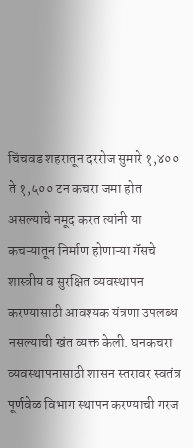चिंचवड शहरातून दररोज सुमारे १,४०० ते १,५०० टन कचरा जमा होत असल्याचे नमूद करत त्यांनी या कचऱ्यातून निर्माण होणाऱ्या गॅसचे शास्त्रीय व सुरक्षित व्यवस्थापन करण्यासाठी आवश्यक यंत्रणा उपलब्ध नसल्याची खंत व्यक्त केली. घनकचरा व्यवस्थापनासाठी शासन स्तरावर स्वतंत्र पूर्णवेळ विभाग स्थापन करण्याची गरज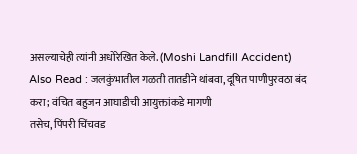असल्याचेही त्यांनी अधोरेखित केले. (Moshi Landfill Accident)
Also Read : जलकुंभातील गळती तातडीने थांबवा, दूषित पाणीपुरवठा बंद करा; वंचित बहुजन आघाडीची आयुक्तांकडे मागणी
तसेच, पिंपरी चिंचवड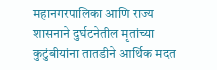महानगरपालिका आणि राज्य शासनाने दुर्घटनेतील मृतांच्या कुटुंबीयांना तातडीने आर्थिक मदत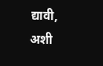द्यावी, अशी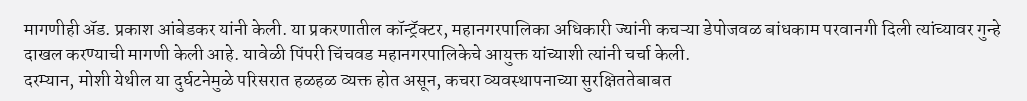मागणीही ॲड. प्रकाश आंबेडकर यांनी केली. या प्रकरणातील कॉन्ट्रॅक्टर, महानगरपालिका अधिकारी ज्यांनी कचऱ्या डेपोजवळ बांधकाम परवानगी दिली त्यांच्यावर गुन्हे दाखल करण्याची मागणी केली आहे. यावेळी पिंपरी चिंचवड महानगरपालिकेचे आयुक्त यांच्याशी त्यांनी चर्चा केली.
दरम्यान, मोशी येथील या दुर्घटनेमुळे परिसरात हळहळ व्यक्त होत असून, कचरा व्यवस्थापनाच्या सुरक्षिततेबाबत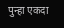पुन्हा एकदा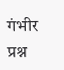गंभीर प्रश्न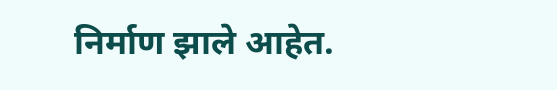निर्माण झाले आहेत.